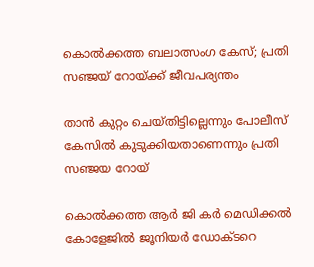കൊല്‍ക്കത്ത ബലാത്സംഗ കേസ്; പ്രതി സഞ്ജയ് റോയ്ക്ക് ജീവപര്യന്തം

താൻ കുറ്റം ചെയ്തിട്ടില്ലെന്നും പോലീസ് കേസിൽ കുടുക്കിയതാണെന്നും പ്രതി സഞ്ജയ റോയ്

കൊല്‍ക്കത്ത ആര്‍ ജി കര്‍ മെഡിക്കല്‍ കോളേജില്‍ ജൂനിയര്‍ ഡോക്ടറെ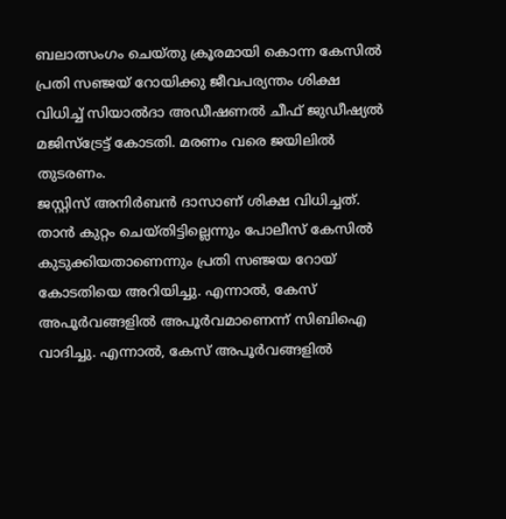ബലാത്സംഗം ചെയ്തു ക്രൂരമായി കൊന്ന കേസില്‍ പ്രതി സഞ്ജയ് റോയിക്കു ജീവപര്യന്തം ശിക്ഷ വിധിച്ച് സിയാല്‍ദാ അഡീഷണല്‍ ചീഫ് ജുഡീഷ്യല്‍ മജിസ്ട്രേട്ട് കോടതി. മരണം വരെ ജയിലില്‍ തുടരണം.
ജസ്റ്റിസ് അനിർബൻ ദാസാണ് ശിക്ഷ വിധിച്ചത്. താൻ കുറ്റം ചെയ്തിട്ടില്ലെന്നും പോലീസ് കേസിൽ കുടുക്കിയതാണെന്നും പ്രതി സഞ്ജയ റോയ് കോടതിയെ അറിയിച്ചു. എന്നാൽ, കേസ് അപൂർവങ്ങളിൽ അപൂർവമാണെന്ന് സിബിഐ വാദിച്ചു. എന്നാൽ, കേസ് അപൂർവങ്ങളിൽ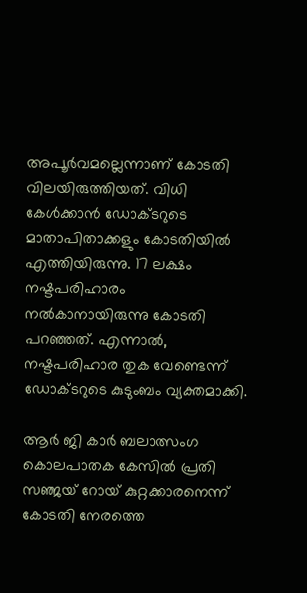അപൂർവമല്ലെന്നാണ് കോടതി വിലയിരുത്തിയത്. വിധി കേൾക്കാൻ ഡോക്ടറുടെ മാതാപിതാക്കളും കോടതിയിൽ എത്തിയിരുന്നു. 17 ലക്ഷം നഷ്ടപരിഹാരം നല്‍കാനായിരുന്നു കോടതി പറഞ്ഞത്. എന്നാൽ, നഷ്ടപരിഹാര തുക വേണ്ടെന്ന് ഡോക്ടറുടെ കുടുംബം വ്യക്തമാക്കി.

ആര്‍ ജി കാര്‍ ബലാത്സംഗ കൊലപാതക കേസില്‍ പ്രതി സഞ്ജയ് റോയ് കുറ്റക്കാരനെന്ന് കോടതി നേരത്തെ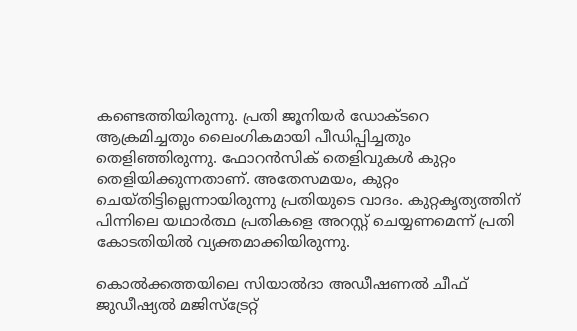കണ്ടെത്തിയിരുന്നു. പ്രതി ജൂനിയര്‍ ഡോക്ടറെ ആക്രമിച്ചതും ലൈംഗികമായി പീഡിപ്പിച്ചതും തെളിഞ്ഞിരുന്നു. ഫോറന്‍സിക് തെളിവുകള്‍ കുറ്റം തെളിയിക്കുന്നതാണ്. അതേസമയം, കുറ്റം ചെയ്തിട്ടില്ലെന്നായിരുന്നു പ്രതിയുടെ വാദം. കുറ്റകൃത്യത്തിന് പിന്നിലെ യഥാര്‍ത്ഥ പ്രതികളെ അറസ്റ്റ് ചെയ്യണമെന്ന് പ്രതി കോടതിയില്‍ വ്യക്തമാക്കിയിരുന്നു.

കൊല്‍ക്കത്തയിലെ സിയാല്‍ദാ അഡീഷണല്‍ ചീഫ് ജുഡീഷ്യല്‍ മജിസ്‌ട്രേറ്റ്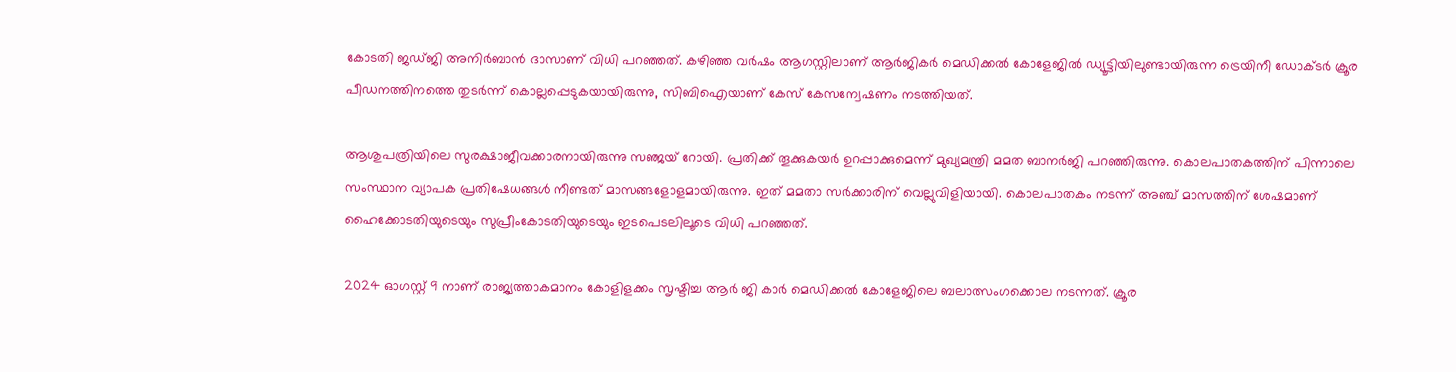കോടതി ജഡ്ജി അനിര്‍ബാന്‍ ദാസാണ് വിധി പറഞ്ഞത്. കഴിഞ്ഞ വര്‍ഷം ആഗസ്റ്റിലാണ് ആര്‍ജികര്‍ മെഡിക്കല്‍ കോളേജില്‍ ഡ്യൂട്ടിയിലുണ്ടായിരുന്ന ട്രെയിനീ ഡോക്ടര്‍ ക്രൂര പീഡനത്തിനത്തെ തുടർന്ന് കൊല്ലപ്പെടുകയായിരുന്നു, സിബിഐയാണ് കേസ് കേസന്വേഷണം നടത്തിയത്.

ആശുപത്രിയിലെ സുരക്ഷാജീവക്കാരനായിരുന്നു സഞ്ജയ് റോയി. പ്രതിക്ക് തൂക്കുകയര്‍ ഉറപ്പാക്കുമെന്ന് മുഖ്യമന്ത്രി മമത ബാനര്‍ജി പറഞ്ഞിരുന്നു. കൊലപാതകത്തിന് പിന്നാലെ സംസ്ഥാന വ്യാപക പ്രതിഷേധങ്ങള്‍ നീണ്ടത് മാസങ്ങളോളമായിരുന്നു. ഇത് മമതാ സര്‍ക്കാരിന് വെല്ലുവിളിയായി. കൊലപാതകം നടന്ന് അഞ്ച് മാസത്തിന് ശേഷമാണ് ഹൈക്കോടതിയുടെയും സുപ്രീംകോടതിയുടെയും ഇടപെടലിലൂടെ വിധി പറഞ്ഞത്.

2024 ഓഗസ്റ്റ് 9 നാണ് രാജ്യത്താകമാനം കോളിളക്കം സൃഷ്ടിച്ച ആര്‍ ജി കാര്‍ മെഡിക്കല്‍ കോളേജിലെ ബലാത്സംഗക്കൊല നടന്നത്. ക്രൂര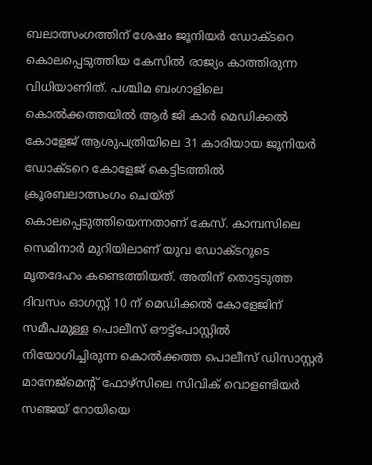ബലാത്സംഗത്തിന് ശേഷം ജൂനിയര്‍ ഡോക്ടറെ കൊലപ്പെടുത്തിയ കേസില്‍ രാജ്യം കാത്തിരുന്ന വിധിയാണിത്. പശ്ചിമ ബംഗാളിലെ കൊല്‍ക്കത്തയില്‍ ആര്‍ ജി കാര്‍ മെഡിക്കല്‍ കോളേജ് ആശുപത്രിയിലെ 31 കാരിയായ ജൂനിയര്‍ ഡോക്ടറെ കോളേജ് കെട്ടിടത്തില്‍ ക്രൂരബലാത്സംഗം ചെയ്ത് കൊലപ്പെടുത്തിയെന്നതാണ് കേസ്. കാമ്പസിലെ സെമിനാര്‍ മുറിയിലാണ് യുവ ഡോക്ടറുടെ മൃതദേഹം കണ്ടെത്തിയത്. അതിന് തൊട്ടടുത്ത ദിവസം ഓഗസ്റ്റ് 10 ന് മെഡിക്കല്‍ കോളേജിന് സമീപമുള്ള പൊലീസ് ഔട്ട്‌പോസ്റ്റില്‍ നിയോഗിച്ചിരുന്ന കൊല്‍ക്കത്ത പൊലീസ് ഡിസാസ്റ്റര്‍ മാനേജ്‌മെന്റ് ഫോഴ്‌സിലെ സിവിക് വൊളണ്ടിയര്‍ സഞ്ജയ് റോയിയെ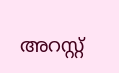അറസ്റ്റ്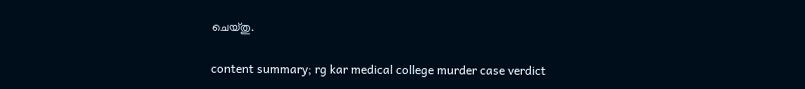ചെയ്തു.

content summary; rg kar medical college murder case verdict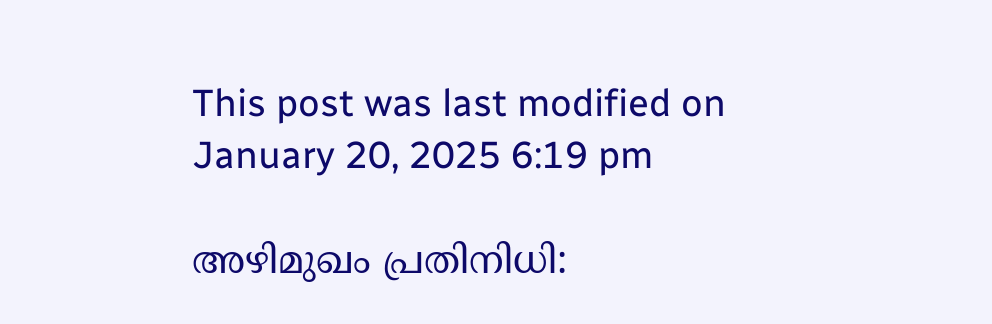This post was last modified on January 20, 2025 6:19 pm

അഴിമുഖം പ്രതിനിധി: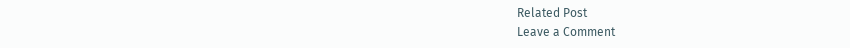Related Post
Leave a Comment